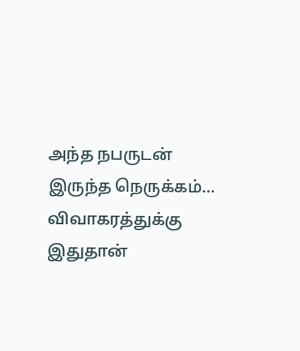அந்த நபருடன் இருந்த நெருக்கம்… விவாகரத்துக்கு இதுதான்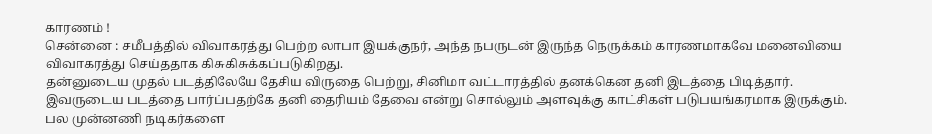காரணம் !
சென்னை : சமீபத்தில் விவாகரத்து பெற்ற லாபா இயக்குநர், அந்த நபருடன் இருந்த நெருக்கம் காரணமாகவே மனைவியை விவாகரத்து செய்ததாக கிசுகிசுக்கப்படுகிறது.
தன்னுடைய முதல் படத்திலேயே தேசிய விருதை பெற்று, சினிமா வட்டாரத்தில் தனக்கென தனி இடத்தை பிடித்தார். இவருடைய படத்தை பார்ப்பதற்கே தனி தைரியம் தேவை என்று சொல்லும் அளவுக்கு காட்சிகள் படுபயங்கரமாக இருக்கும்.
பல முன்னணி நடிகர்களை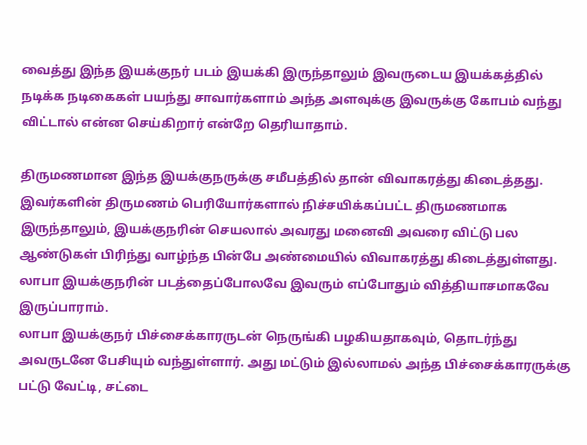வைத்து இந்த இயக்குநர் படம் இயக்கி இருந்தாலும் இவருடைய இயக்கத்தில் நடிக்க நடிகைகள் பயந்து சாவார்களாம் அந்த அளவுக்கு இவருக்கு கோபம் வந்து விட்டால் என்ன செய்கிறார் என்றே தெரியாதாம்.

திருமணமான இந்த இயக்குநருக்கு சமீபத்தில் தான் விவாகரத்து கிடைத்தது. இவர்களின் திருமணம் பெரியோர்களால் நிச்சயிக்கப்பட்ட திருமணமாக இருந்தாலும், இயக்குநரின் செயலால் அவரது மனைவி அவரை விட்டு பல ஆண்டுகள் பிரிந்து வாழ்ந்த பின்பே அண்மையில் விவாகரத்து கிடைத்துள்ளது. லாபா இயக்குநரின் படத்தைப்போலவே இவரும் எப்போதும் வித்தியாசமாகவே இருப்பாராம்.
லாபா இயக்குநர் பிச்சைக்காரருடன் நெருங்கி பழகியதாகவும், தொடர்ந்து அவருடனே பேசியும் வந்துள்ளார். அது மட்டும் இல்லாமல் அந்த பிச்சைக்காரருக்கு பட்டு வேட்டி, சட்டை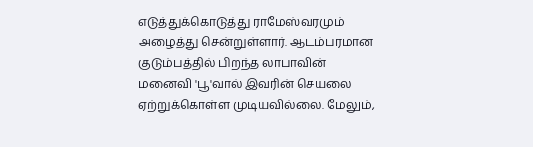எடுத்துக்கொடுத்து ராமேஸ்வரமும் அழைத்து சென்றுள்ளார். ஆடம்பரமான குடும்பத்தில் பிறந்த லாபாவின் மனைவி 'பூ'வால் இவரின் செயலை ஏற்றுக்கொள்ள முடியவில்லை. மேலும்,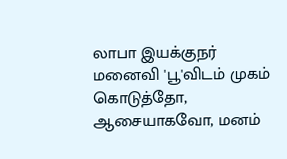லாபா இயக்குநர் மனைவி 'பூ'விடம் முகம் கொடுத்தோ, ஆசையாகவோ, மனம்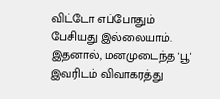விட்டோ எப்போதும் பேசியது இல்லையாம். இதனால், மனமுடைந்த 'பூ' இவரிடம் விவாகரத்து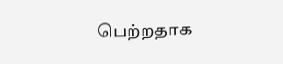பெற்றதாக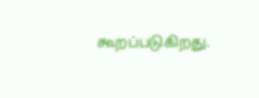கூறப்படுகிறது.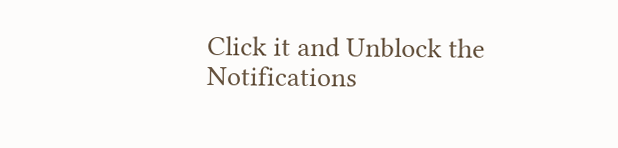Click it and Unblock the Notifications